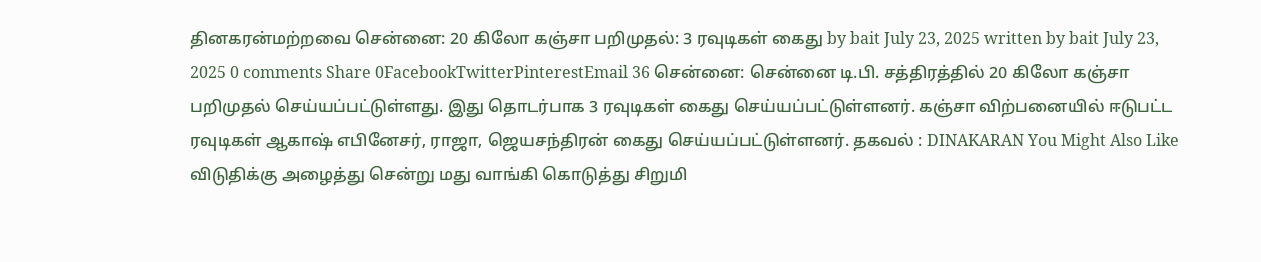தினகரன்மற்றவை சென்னை: 20 கிலோ கஞ்சா பறிமுதல்: 3 ரவுடிகள் கைது by bait July 23, 2025 written by bait July 23, 2025 0 comments Share 0FacebookTwitterPinterestEmail 36 சென்னை: சென்னை டி.பி. சத்திரத்தில் 20 கிலோ கஞ்சா பறிமுதல் செய்யப்பட்டுள்ளது. இது தொடர்பாக 3 ரவுடிகள் கைது செய்யப்பட்டுள்ளனர். கஞ்சா விற்பனையில் ஈடுபட்ட ரவுடிகள் ஆகாஷ் எபினேசர், ராஜா, ஜெயசந்திரன் கைது செய்யப்பட்டுள்ளனர். தகவல் : DINAKARAN You Might Also Like விடுதிக்கு அழைத்து சென்று மது வாங்கி கொடுத்து சிறுமி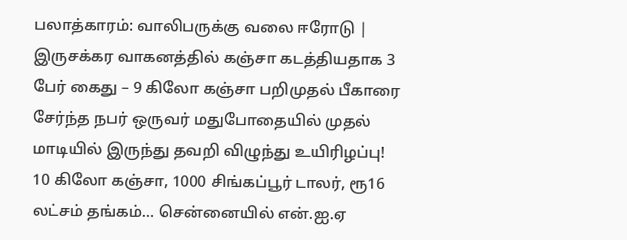பலாத்காரம்: வாலிபருக்கு வலை ஈரோடு | இருசக்கர வாகனத்தில் கஞ்சா கடத்தியதாக 3 பேர் கைது – 9 கிலோ கஞ்சா பறிமுதல் பீகாரை சேர்ந்த நபர் ஒருவர் மதுபோதையில் முதல் மாடியில் இருந்து தவறி விழுந்து உயிரிழப்பு! 10 கிலோ கஞ்சா, 1000 சிங்கப்பூர் டாலர், ரூ16 லட்சம் தங்கம்… சென்னையில் என்.ஐ.ஏ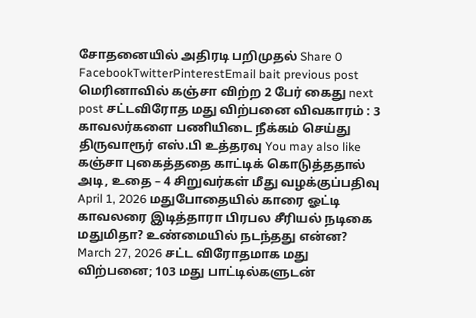சோதனையில் அதிரடி பறிமுதல் Share 0 FacebookTwitterPinterestEmail bait previous post மெரினாவில் கஞ்சா விற்ற 2 பேர் கைது next post சட்டவிரோத மது விற்பனை விவகாரம் : 3 காவலர்களை பணியிடை நீக்கம் செய்து திருவாரூர் எஸ்.பி உத்தரவு You may also like கஞ்சா புகைத்ததை காட்டிக் கொடுத்ததால் அடி, உதை – 4 சிறுவர்கள் மீது வழக்குப்பதிவு April 1, 2026 மதுபோதையில் காரை ஓட்டி காவலரை இடித்தாரா பிரபல சீரியல் நடிகை மதுமிதா? உண்மையில் நடந்தது என்ன? March 27, 2026 சட்ட விரோதமாக மது விற்பனை; 103 மது பாட்டில்களுடன்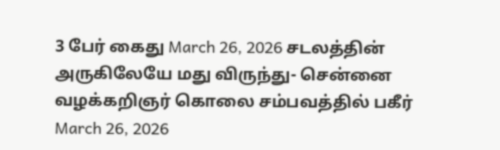3 பேர் கைது March 26, 2026 சடலத்தின் அருகிலேயே மது விருந்து- சென்னை வழக்கறிஞர் கொலை சம்பவத்தில் பகீர் March 26, 2026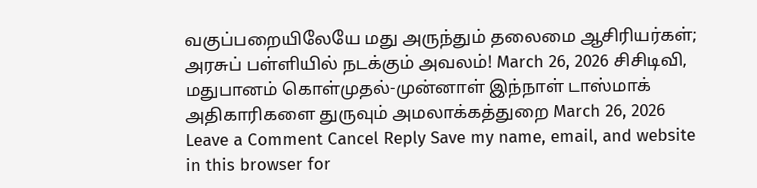வகுப்பறையிலேயே மது அருந்தும் தலைமை ஆசிரியர்கள்; அரசுப் பள்ளியில் நடக்கும் அவலம்! March 26, 2026 சிசிடிவி, மதுபானம் கொள்முதல்-முன்னாள் இந்நாள் டாஸ்மாக் அதிகாரிகளை துருவும் அமலாக்கத்துறை March 26, 2026 Leave a Comment Cancel Reply Save my name, email, and website in this browser for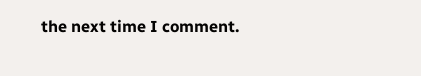the next time I comment.